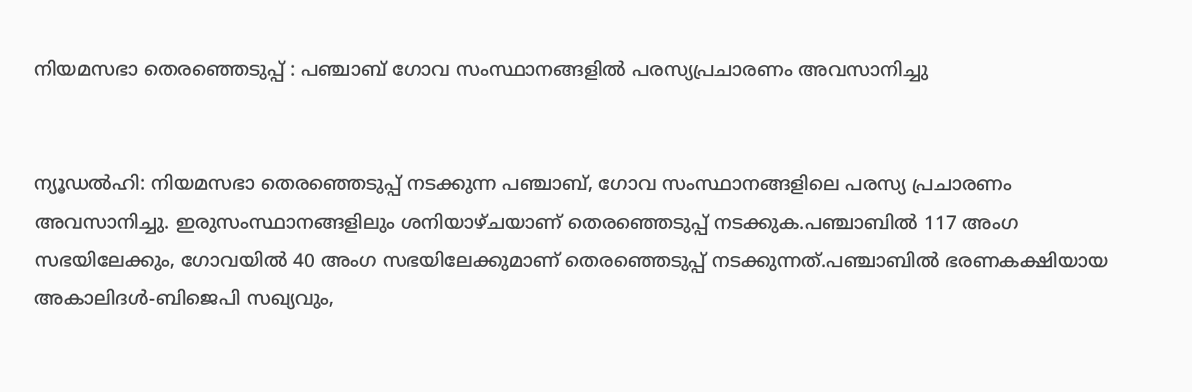നിയമസഭാ തെരഞ്ഞെടുപ്പ് : പഞ്ചാബ് ഗോവ സംസ്ഥാനങ്ങളില്‍ പരസ്യപ്രചാരണം അവസാനിച്ചു


ന്യൂഡൽഹി: നിയമസഭാ തെരഞ്ഞെടുപ്പ് നടക്കുന്ന പഞ്ചാബ്, ഗോവ സംസ്ഥാനങ്ങളിലെ പരസ്യ പ്രചാരണം അവസാനിച്ചു. ഇരുസംസ്ഥാനങ്ങളിലും ശനിയാഴ്ചയാണ് തെരഞ്ഞെടുപ്പ് നടക്കുക.പഞ്ചാബില്‍ 117 അംഗ സഭയിലേക്കും, ഗോവയില്‍ 40 അംഗ സഭയിലേക്കുമാണ് തെരഞ്ഞെടുപ്പ് നടക്കുന്നത്.പഞ്ചാബില്‍ ഭരണകക്ഷിയായ അകാലിദള്‍-ബിജെപി സഖ്യവും,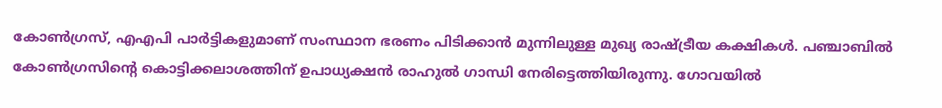കോണ്‍ഗ്രസ്, എഎപി പാര്‍ട്ടികളുമാണ് സംസ്ഥാന ഭരണം പിടിക്കാന്‍ മുന്നിലുള്ള മുഖ്യ രാഷ്ട്രീയ കക്ഷികള്‍. പഞ്ചാബിൽ കോണ്‍ഗ്രസിന്‍റെ കൊട്ടിക്കലാശത്തിന് ഉപാധ്യക്ഷൻ രാഹുൽ ഗാന്ധി നേരിട്ടെത്തിയിരുന്നു. ഗോവയിൽ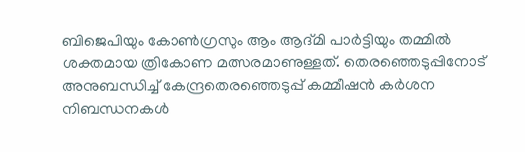ബിജെപിയും കോൺഗ്രസും ആം ആദ്മി പാർട്ടിയും തമ്മിൽ ശക്തമായ ത്രികോണ മത്സരമാണുള്ളത്. തെരഞ്ഞെടുപ്പിനോട് അനുബന്ധിച്ച് കേന്ദ്രതെരഞ്ഞെടുപ്പ് കമ്മീഷന്‍ കര്‍ശന നിബന്ധനകള്‍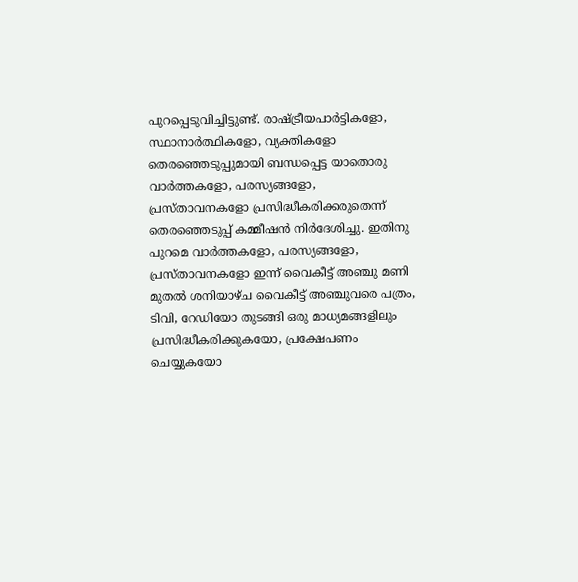പുറപ്പെടുവിച്ചിട്ടുണ്ട്. രാഷ്ട്രീയപാര്‍ട്ടികളോ, സ്ഥാനാര്‍ത്ഥികളോ, വ്യക്തികളോ തെരഞ്ഞെടുപ്പുമായി ബന്ധപ്പെട്ട യാതൊരു വാര്‍ത്തകളോ, പരസ്യങ്ങളോ, പ്രസ്താവനകളോ പ്രസിദ്ധീകരിക്കരുതെന്ന് തെരഞ്ഞെടുപ്പ് കമ്മീഷന്‍ നിര്‍ദേശിച്ചു. ഇതിനു പുറമെ വാര്‍ത്തകളോ, പരസ്യങ്ങളോ, പ്രസ്താവനകളോ ഇന്ന് വൈകീട്ട് അഞ്ചു മണി മുതല്‍ ശനിയാഴ്ച വൈകീട്ട് അഞ്ചുവരെ പത്രം, ടിവി, റേഡിയോ തുടങ്ങി ഒരു മാധ്യമങ്ങളിലും പ്രസിദ്ധീകരിക്കുകയോ, പ്രക്ഷേപണം ചെയ്യുകയോ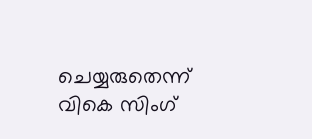ചെയ്യരുതെന്ന് വികെ സിംഗ്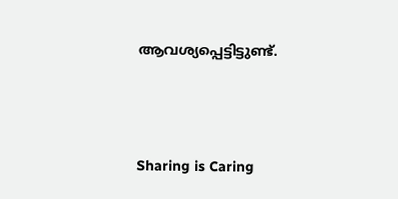ആവശ്യപ്പെട്ടിട്ടുണ്ട്.




Sharing is Caring